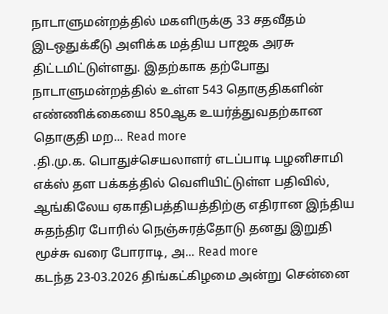நாடாளுமன்றத்தில் மகளிருக்கு 33 சதவீதம் இடஒதுக்கீடு அளிக்க மத்திய பாஜக அரசு திட்டமிட்டுள்ளது. இதற்காக தற்போது நாடாளுமன்றத்தில் உள்ள 543 தொகுதிகளின் எண்ணிக்கையை 850ஆக உயர்த்துவதற்கான தொகுதி மற... Read more
.தி.மு.க. பொதுச்செயலாளர் எடப்பாடி பழனிசாமி எக்ஸ் தள பக்கத்தில் வெளியிட்டுள்ள பதிவில், ஆங்கிலேய ஏகாதிபத்தியத்திற்கு எதிரான இந்திய சுதந்திர போரில் நெஞ்சுரத்தோடு தனது இறுதி மூச்சு வரை போராடி, அ... Read more
கடந்த 23-03.2026 திங்கட்கிழமை அன்று சென்னை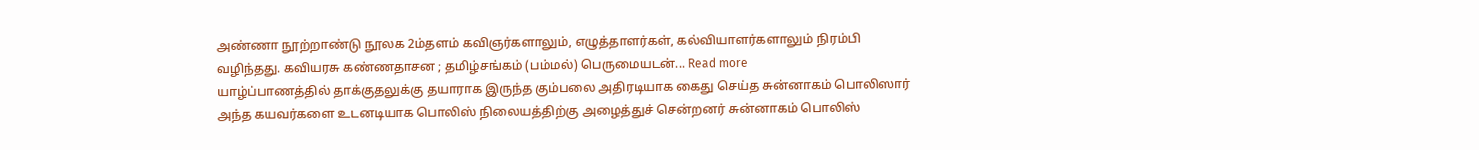அண்ணா நூற்றாண்டு நூலக 2ம்தளம் கவிஞர்களாலும், எழுத்தாளர்கள், கல்வியாளர்களாலும் நிரம்பி வழிந்தது. கவியரசு கண்ணதாசன ; தமிழ்சங்கம் (பம்மல்) பெருமையடன்... Read more
யாழ்ப்பாணத்தில் தாக்குதலுக்கு தயாராக இருந்த கும்பலை அதிரடியாக கைது செய்த சுன்னாகம் பொலிஸார் அந்த கயவர்களை உடனடியாக பொலிஸ் நிலையத்திற்கு அழைத்துச் சென்றனர் சுன்னாகம் பொலிஸ்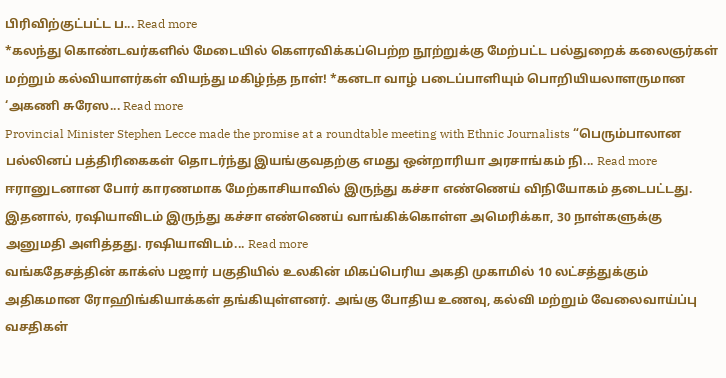பிரிவிற்குட்பட்ட ப... Read more
*கலந்து கொண்டவர்களில் மேடையில் கௌரவிக்கப்பெற்ற நூற்றுக்கு மேற்பட்ட பல்துறைக் கலைஞர்கள் மற்றும் கல்வியாளர்கள் வியந்து மகிழ்ந்த நாள்! *கனடா வாழ் படைப்பாளியும் பொறியியலாளருமான ‘அகணி சுரேஸ... Read more
Provincial Minister Stephen Lecce made the promise at a roundtable meeting with Ethnic Journalists “பெரும்பாலான பல்லினப் பத்திரிகைகள் தொடர்ந்து இயங்குவதற்கு எமது ஒன்றாரியா அரசாங்கம் நி... Read more
ஈரானுடனான போர் காரணமாக மேற்காசியாவில் இருந்து கச்சா எண்ணெய் விநியோகம் தடைபட்டது. இதனால், ரஷியாவிடம் இருந்து கச்சா எண்ணெய் வாங்கிக்கொள்ள அமெரிக்கா, 30 நாள்களுக்கு அனுமதி அளித்தது. ரஷியாவிடம்... Read more
வங்கதேசத்தின் காக்ஸ் பஜார் பகுதியில் உலகின் மிகப்பெரிய அகதி முகாமில் 10 லட்சத்துக்கும் அதிகமான ரோஹிங்கியாக்கள் தங்கியுள்ளனர். அங்கு போதிய உணவு, கல்வி மற்றும் வேலைவாய்ப்பு வசதிகள்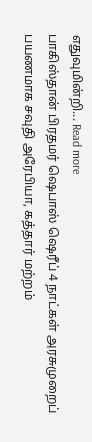எதுவுமின்றி... Read more
பாகிஸ்தான் பிரதமர் ஷெபாஸ் ஷெரீப் 4 நாட்கள் அரசுமுறைப் பயணமாக சவுதி அரேபியா, கத்தார் மற்றம்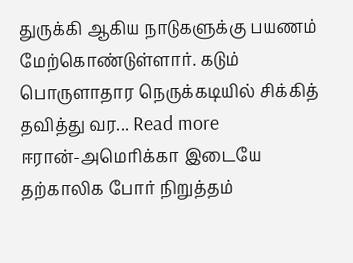துருக்கி ஆகிய நாடுகளுக்கு பயணம் மேற்கொண்டுள்ளார். கடும் பொருளாதார நெருக்கடியில் சிக்கித் தவித்து வர... Read more
ஈரான்-அமெரிக்கா இடையே தற்காலிக போர் நிறுத்தம்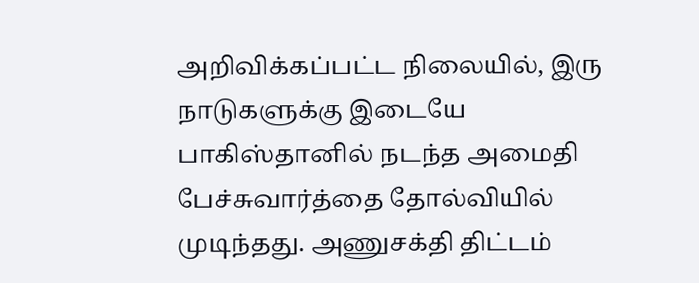அறிவிக்கப்பட்ட நிலையில், இரு நாடுகளுக்கு இடையே பாகிஸ்தானில் நடந்த அமைதி பேச்சுவார்த்தை தோல்வியில் முடிந்தது. அணுசக்தி திட்டம்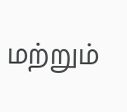மற்றும்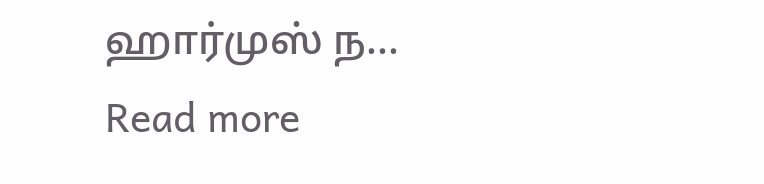ஹார்முஸ் ந... Read more